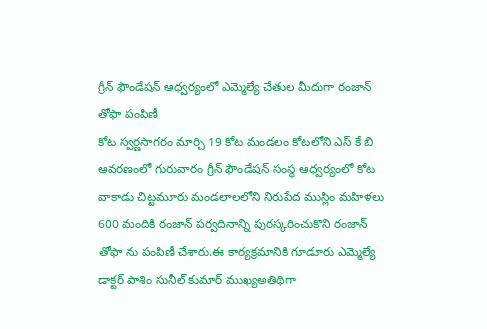గ్రీన్ ఫౌండేషన్ ఆధ్వర్యంలో ఎమ్మెల్యే చేతుల మీదుగా రంజాన్ తోఫా పంపిణీ
కోట స్వర్ణసాగరం మార్చి 19 కోట మండలం కోటలోని ఎస్ కే బి ఆవరణంలో గురువారం గ్రీన్ ఫౌండేషన్ సంస్థ ఆధ్వర్యంలో కోట వాకాడు చిట్టమూరు మండలాలలోని నిరుపేద ముస్లిం మహిళలు 600 మందికి రంజాన్ పర్వదినాన్ని పురస్కరించుకొని రంజాన్ తోఫా ను పంపిణీ చేశారు.ఈ కార్యక్రమానికి గూడూరు ఎమ్మెల్యే డాక్టర్ పాశిం సునీల్ కుమార్ ముఖ్యఅతిథిగా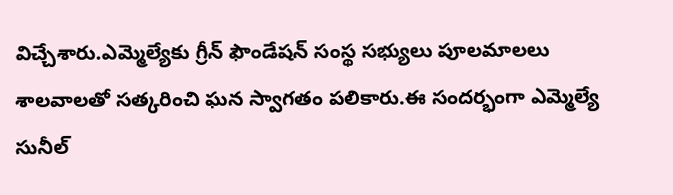విచ్చేశారు.ఎమ్మెల్యేకు గ్రీన్ ఫౌండేషన్ సంస్థ సభ్యులు పూలమాలలు శాలవాలతో సత్కరించి ఘన స్వాగతం పలికారు.ఈ సందర్భంగా ఎమ్మెల్యే సునీల్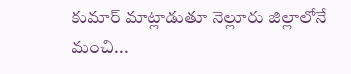కుమార్ మాట్లాడుతూ నెల్లూరు జిల్లాలోనే మంచి...